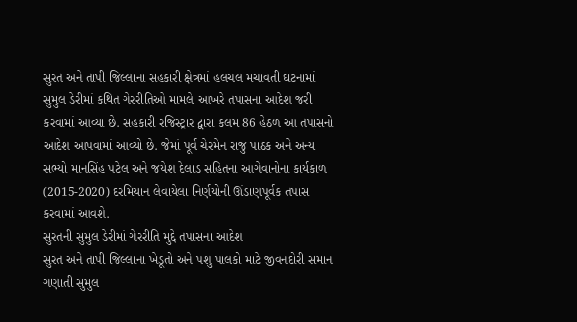સુરત અને તાપી જિલ્લાના સહકારી ક્ષેત્રમાં હલચલ મચાવતી ઘટનામાં સુમુલ ડેરીમાં કથિત ગેરરીતિઓ મામલે આખરે તપાસના આદેશ જરી કરવામાં આવ્યા છે. સહકારી રજિસ્ટ્રાર દ્વારા કલમ 86 હેઠળ આ તપાસનો આદેશ આપવામાં આવ્યો છે. જેમાં પૂર્વ ચેરમેન રાજુ પાઠક અને અન્ય સભ્યો માનસિંહ પટેલ અને જયેશ દેલાડ સહિતના આગેવાનોના કાર્યકાળ (2015-2020) દરમિયાન લેવાયેલા નિર્ણયોની ઊંડાણપૂર્વક તપાસ કરવામાં આવશે.
સુરતની સુમુલ ડેરીમાં ગેરરીતિ મુદ્દે તપાસના આદેશ
સુરત અને તાપી જિલ્લાના ખેડૂતો અને પશુ પાલકો માટે જીવનદોરી સમાન ગણાતી સુમુલ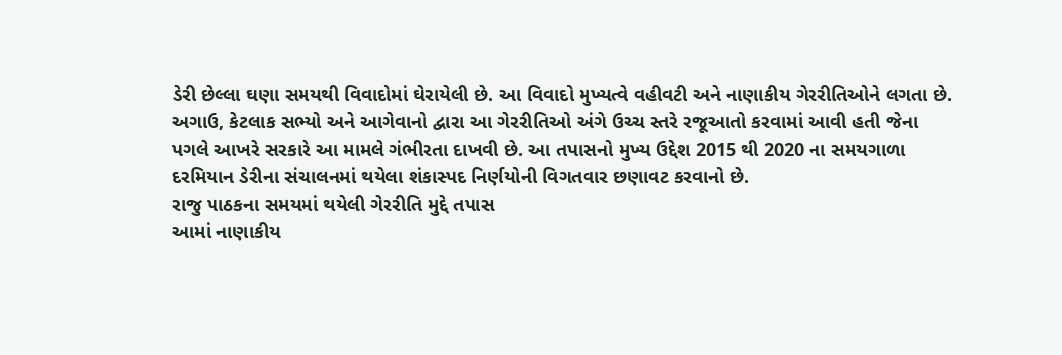ડેરી છેલ્લા ઘણા સમયથી વિવાદોમાં ઘેરાયેલી છે. આ વિવાદો મુખ્યત્વે વહીવટી અને નાણાકીય ગેરરીતિઓને લગતા છે. અગાઉ, કેટલાક સભ્યો અને આગેવાનો દ્વારા આ ગેરરીતિઓ અંગે ઉચ્ચ સ્તરે રજૂઆતો કરવામાં આવી હતી જેના પગલે આખરે સરકારે આ મામલે ગંભીરતા દાખવી છે. આ તપાસનો મુખ્ય ઉદ્દેશ 2015 થી 2020 ના સમયગાળા દરમિયાન ડેરીના સંચાલનમાં થયેલા શંકાસ્પદ નિર્ણયોની વિગતવાર છણાવટ કરવાનો છે.
રાજુ પાઠકના સમયમાં થયેલી ગેરરીતિ મુદ્દે તપાસ
આમાં નાણાકીય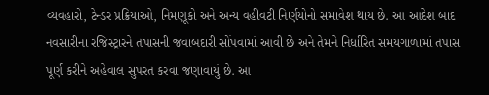વ્યવહારો, ટેન્ડર પ્રક્રિયાઓ, નિમણૂકો અને અન્ય વહીવટી નિર્ણયોનો સમાવેશ થાય છે. આ આદેશ બાદ નવસારીના રજિસ્ટ્રારને તપાસની જવાબદારી સોંપવામાં આવી છે અને તેમને નિર્ધારિત સમયગાળામાં તપાસ પૂર્ણ કરીને અહેવાલ સુપરત કરવા જણાવાયું છે. આ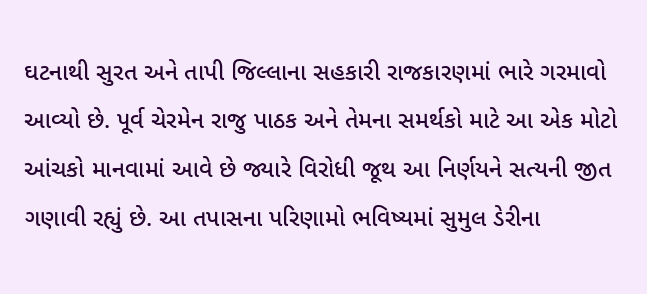ઘટનાથી સુરત અને તાપી જિલ્લાના સહકારી રાજકારણમાં ભારે ગરમાવો આવ્યો છે. પૂર્વ ચેરમેન રાજુ પાઠક અને તેમના સમર્થકો માટે આ એક મોટો આંચકો માનવામાં આવે છે જ્યારે વિરોધી જૂથ આ નિર્ણયને સત્યની જીત ગણાવી રહ્યું છે. આ તપાસના પરિણામો ભવિષ્યમાં સુમુલ ડેરીના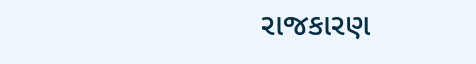રાજકારણ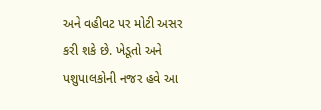અને વહીવટ પર મોટી અસર કરી શકે છે. ખેડૂતો અને પશુપાલકોની નજર હવે આ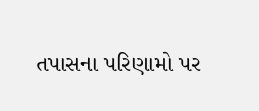તપાસના પરિણામો પર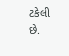ટકેલી છે.